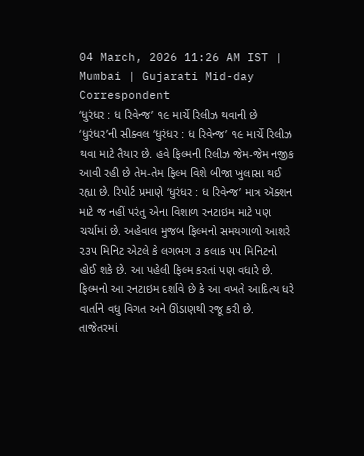04 March, 2026 11:26 AM IST | Mumbai | Gujarati Mid-day Correspondent
‘ધુરંધર : ધ રિવેન્જ’ ૧૯ માર્ચે રિલીઝ થવાની છે
‘ધુરંધર’ની સીક્વલ ‘ધુરંધર : ધ રિવેન્જ’ ૧૯ માર્ચે રિલીઝ થવા માટે તૈયાર છે. હવે ફિલ્મની રિલીઝ જેમ-જેમ નજીક આવી રહી છે તેમ-તેમ ફિલ્મ વિશે બીજા ખુલાસા થઈ રહ્યા છે. રિપોર્ટ પ્રમાણે ‘ધુરંધર : ધ રિવેન્જ’ માત્ર ઍક્શન માટે જ નહીં પરંતુ એના વિશાળ રનટાઇમ માટે પણ ચર્ચામાં છે. અહેવાલ મુજબ ફિલ્મનો સમયગાળો આશરે ૨૩૫ મિનિટ એટલે કે લગભગ ૩ કલાક ૫૫ મિનિટનો હોઈ શકે છે. આ પહેલી ફિલ્મ કરતાં પણ વધારે છે. ફિલ્મનો આ રનટાઇમ દર્શાવે છે કે આ વખતે આદિત્ય ધરે વાર્તાને વધુ વિગત અને ઊંડાણથી રજૂ કરી છે. તાજેતરમાં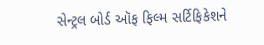સેન્ટ્રલ બોર્ડ ઑફ ફિલ્મ સર્ટિફિકેશને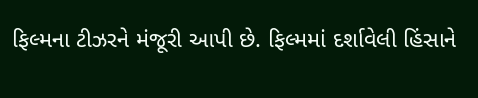ફિલ્મના ટીઝરને મંજૂરી આપી છે. ફિલ્મમાં દર્શાવેલી હિંસાને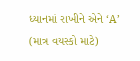ધ્યાનમાં રાખીને એને ‘A’ (માત્ર વયસ્કો માટે)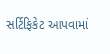સર્ટિફિકેટ આપવામાં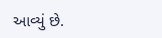આવ્યું છે.